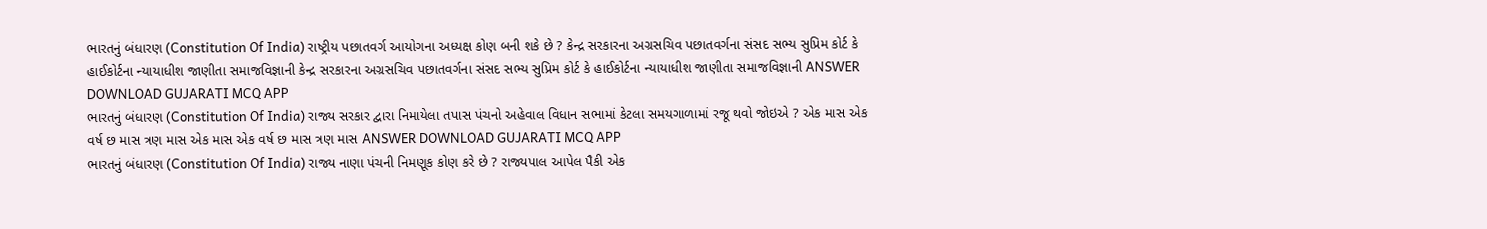ભારતનું બંધારણ (Constitution Of India) રાષ્ટ્રીય પછાતવર્ગ આયોગના અધ્યક્ષ કોણ બની શકે છે ? કેન્દ્ર સરકારના અગ્રસચિવ પછાતવર્ગના સંસદ સભ્ય સુપ્રિમ કોર્ટ કે હાઈકોર્ટના ન્યાયાધીશ જાણીતા સમાજવિજ્ઞાની કેન્દ્ર સરકારના અગ્રસચિવ પછાતવર્ગના સંસદ સભ્ય સુપ્રિમ કોર્ટ કે હાઈકોર્ટના ન્યાયાધીશ જાણીતા સમાજવિજ્ઞાની ANSWER DOWNLOAD GUJARATI MCQ APP
ભારતનું બંધારણ (Constitution Of India) રાજ્ય સરકાર દ્વારા નિમાયેલા તપાસ પંચનો અહેવાલ વિધાન સભામાં કેટલા સમયગાળામાં રજૂ થવો જોઇએ ? એક માસ એક વર્ષ છ માસ ત્રણ માસ એક માસ એક વર્ષ છ માસ ત્રણ માસ ANSWER DOWNLOAD GUJARATI MCQ APP
ભારતનું બંધારણ (Constitution Of India) રાજ્ય નાણા પંચની નિમણૂક કોણ કરે છે ? રાજ્યપાલ આપેલ પૈકી એક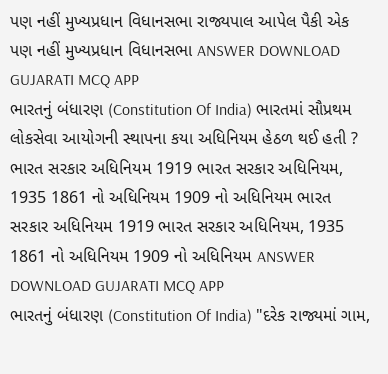પણ નહીં મુખ્યપ્રધાન વિધાનસભા રાજ્યપાલ આપેલ પૈકી એક પણ નહીં મુખ્યપ્રધાન વિધાનસભા ANSWER DOWNLOAD GUJARATI MCQ APP
ભારતનું બંધારણ (Constitution Of India) ભારતમાં સૌપ્રથમ લોકસેવા આયોગની સ્થાપના કયા અધિનિયમ હેઠળ થઈ હતી ? ભારત સરકાર અધિનિયમ 1919 ભારત સરકાર અધિનિયમ, 1935 1861 નો અધિનિયમ 1909 નો અધિનિયમ ભારત સરકાર અધિનિયમ 1919 ભારત સરકાર અધિનિયમ, 1935 1861 નો અધિનિયમ 1909 નો અધિનિયમ ANSWER DOWNLOAD GUJARATI MCQ APP
ભારતનું બંધારણ (Constitution Of India) "દરેક રાજ્યમાં ગામ,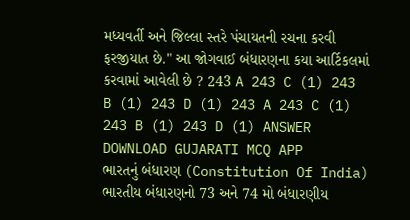મધ્યવર્તી અને જિલ્લા સ્તરે પંચાયતની રચના કરવી ફરજીયાત છે." આ જોગવાઈ બંધારણના કયા આર્ટિકલમાં કરવામાં આવેલી છે ? 243 A 243 C (1) 243 B (1) 243 D (1) 243 A 243 C (1) 243 B (1) 243 D (1) ANSWER DOWNLOAD GUJARATI MCQ APP
ભારતનું બંધારણ (Constitution Of India) ભારતીય બંધારણનો 73 અને 74 મો બંધારણીય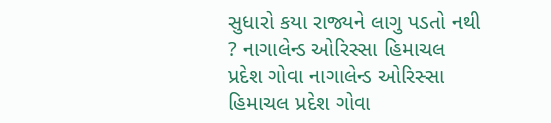સુધારો કયા રાજ્યને લાગુ પડતો નથી ? નાગાલેન્ડ ઓરિસ્સા હિમાચલ પ્રદેશ ગોવા નાગાલેન્ડ ઓરિસ્સા હિમાચલ પ્રદેશ ગોવા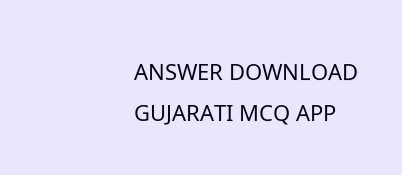ANSWER DOWNLOAD GUJARATI MCQ APP